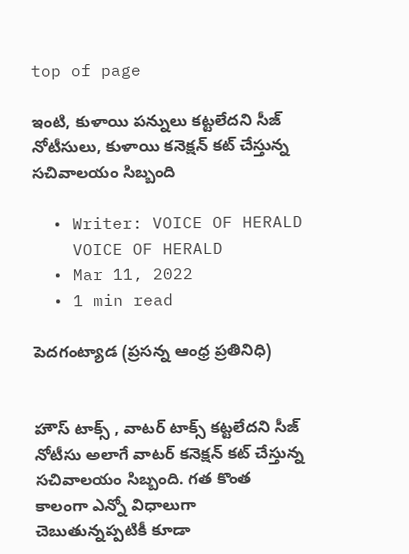top of page

ఇంటి, కుళాయి పన్నులు కట్టలేదని సీజ్ నోటీసులు, కుళాయి కనెక్షన్ కట్ చేస్తున్న సచివాలయం సిబ్బంది

  • Writer: VOICE OF HERALD
    VOICE OF HERALD
  • Mar 11, 2022
  • 1 min read

పెదగంట్యాడ (ప్రసన్న ఆంధ్ర ప్రతినిధి)


హౌస్ టాక్స్ , వాటర్ టాక్స్ కట్టలేదని సీజ్ నోటీసు అలాగే వాటర్ కనెక్షన్ కట్ చేస్తున్న సచివాలయం సిబ్బంది. గత కొంత కాలంగా ఎన్నో విధాలుగా చెబుతున్నప్పటికీ కూడా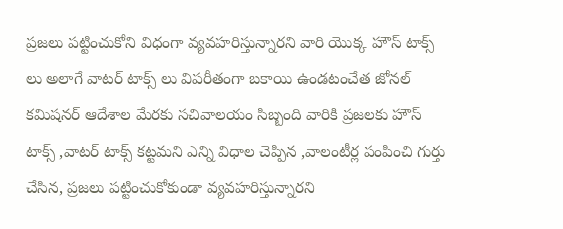ప్రజలు పట్టించుకోని విధంగా వ్యవహరిస్తున్నారని వారి యొక్క హౌస్ టాక్స్ లు అలాగే వాటర్ టాక్స్ లు విపరీతంగా బకాయి ఉండటంచేత జోనల్ కమిషనర్ ఆదేశాల మేరకు సచివాలయం సిబ్బంది వారికి ప్రజలకు హౌస్ టాక్స్ ,వాటర్ టాక్స్ కట్టమని ఎన్ని విధాల చెప్పిన ,వాలంటీర్ల పంపించి గుర్తు చేసిన, ప్రజలు పట్టించుకోకుండా వ్యవహరిస్తున్నారని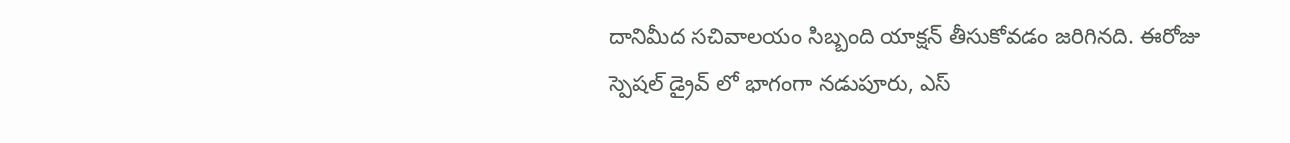దానిమీద సచివాలయం సిబ్బంది యాక్షన్ తీసుకోవడం జరిగినది. ఈరోజు స్పెషల్ డ్రైవ్ లో భాగంగా నడుపూరు, ఎస్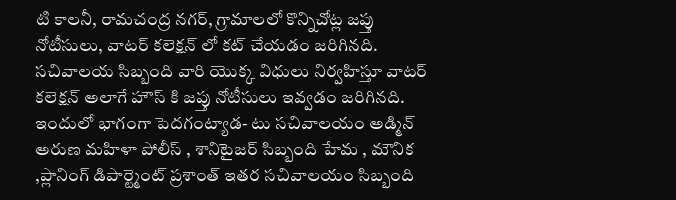టి కాలనీ, రామచంద్ర నగర్, గ్రామాలలో కొన్నిచోట్ల జప్తు నోటీసులు, వాటర్ కలెక్షన్ లో కట్ చేయడం జరిగినది. సచివాలయ సిబ్బంది వారి యొక్క విధులు నిర్వహిస్తూ వాటర్ కలెక్షన్ అలాగే హౌస్ కి జప్తు నోటీసులు ఇవ్వడం జరిగినది. ఇందులో భాగంగా పెదగంట్యాడ- టు సచివాలయం అడ్మిన్ అరుణ మహిళా పోలీస్ , శానిటైజర్ సిబ్బంది హేమ , మౌనిక ,ప్లానింగ్ డిపార్ట్మెంట్ ప్రశాంత్ ఇతర సచివాలయం సిబ్బంది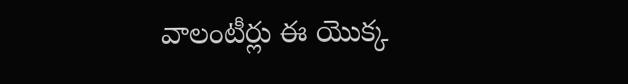వాలంటీర్లు ఈ యొక్క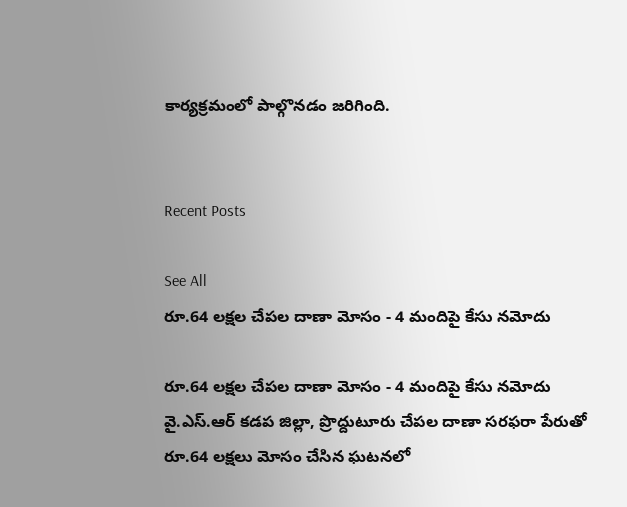కార్యక్రమంలో పాల్గొనడం జరిగింది.


Recent Posts

See All
రూ.64 లక్షల చేపల దాణా మోసం - 4 మందిపై కేసు నమోదు

రూ.64 లక్షల చేపల దాణా మోసం - 4 మందిపై కేసు నమోదు వై.ఎస్.ఆర్ కడప జిల్లా, ప్రొద్దుటూరు చేపల దాణా సరఫరా పేరుతో రూ.64 లక్షలు మోసం చేసిన ఘటనలో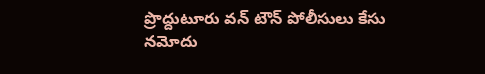ప్రొద్దుటూరు వన్ టౌన్ పోలీసులు కేసు నమోదు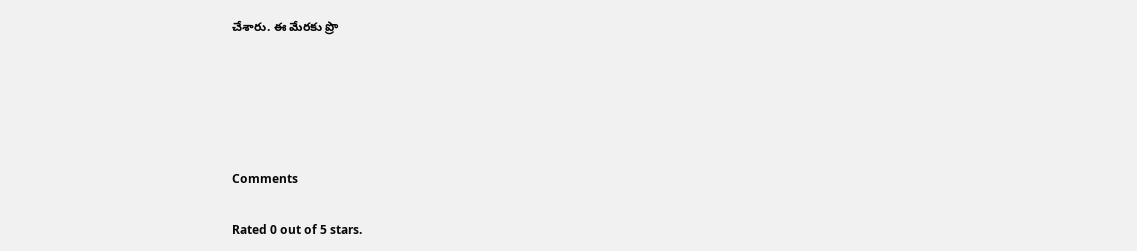చేశారు. ఈ మేరకు ప్రొ





Comments

Rated 0 out of 5 stars.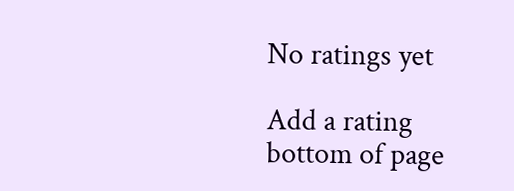No ratings yet

Add a rating
bottom of page